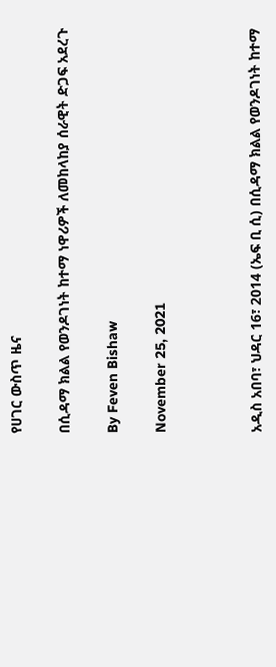የሀገር ውስጥ ዜና

በሲዳማ ክልል የወንዶገነት ከተማ ነዋሪዎች ለመከላከያ ሰራዊት ድጋፍ አደረጉ

By Feven Bishaw

November 25, 2021



አዲስ አበባ፣ ህዳር 16፣ 2014 (ኤፍ ቢ ሲ) በሲዳማ ክልል የወንዶገነት ከተማ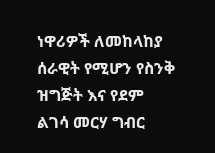ነዋሪዎች ለመከላከያ ሰራዊት የሚሆን የስንቅ ዝግጅት እና የደም ልገሳ መርሃ ግብር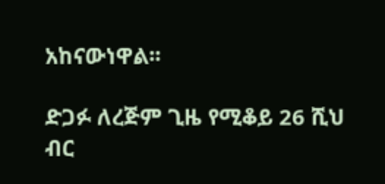አከናውነዋል፡፡

ድጋፉ ለረጅም ጊዜ የሚቆይ 26 ሺህ ብር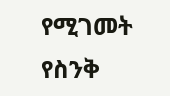የሚገመት የስንቅ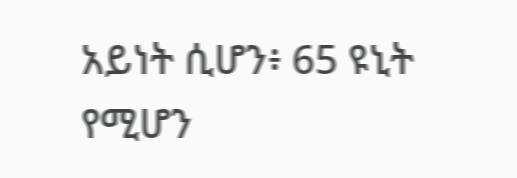አይነት ሲሆን፥ 65 ዩኒት የሚሆን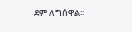ደም ለግሰዋል፡፡